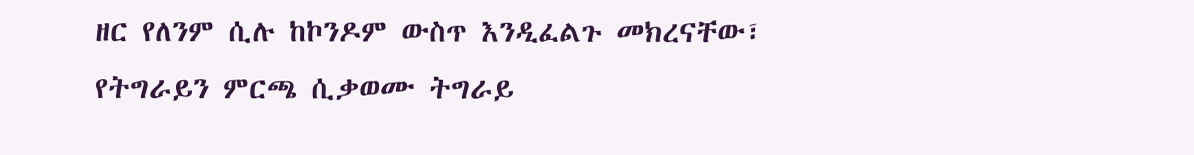ዘር የለንም ሲሉ ከኮንዶም ውስጥ እንዲፈልጉ መክረናቸው፣
የትግራይን ምርጫ ሲቃወሙ ትግራይ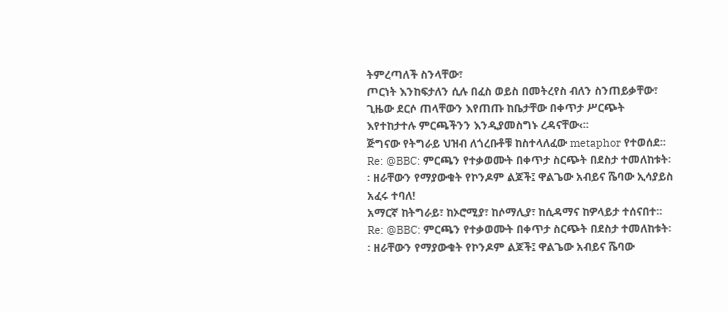ትምረጣለች ስንላቸው፣
ጦርነት እንከፍታለን ሲሉ በፈስ ወይስ በመትረየስ ብለን ስንጠይቃቸው፣
ጊዜው ደርሶ ጠላቸውን እየጠጡ ከቤታቸው በቀጥታ ሥርጭት እየተከታተሉ ምርጫችንን እንዲያመስግኑ ረዳናቸው‹፡፡
ጅግናው የትግራይ ህዝብ ለጎረቡቶቹ ከስተላለፈው metaphor የተወሰደ፡፡
Re: @BBC: ምርጫን የተቃወሙት በቀጥታ ስርጭት በደስታ ተመለከቱት፡፡ ዘራቸውን የማያውቁት የኮንዶም ልጆች፤ ዋልጌው አብይና ሼባው ኢሳያይስ አፈሩ ተባለ!
አማርኛ ከትግራይ፣ ከኦሮሚያ፣ ከሶማሊያ፣ ከሲዳማና ከዎላይታ ተሰናበተ፡፡
Re: @BBC: ምርጫን የተቃወሙት በቀጥታ ስርጭት በደስታ ተመለከቱት፡፡ ዘራቸውን የማያውቁት የኮንዶም ልጆች፤ ዋልጌው አብይና ሼባው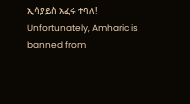ኢሳያይስ አፈሩ ተባለ!
Unfortunately, Amharic is banned from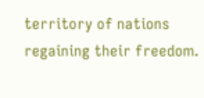territory of nations regaining their freedom.